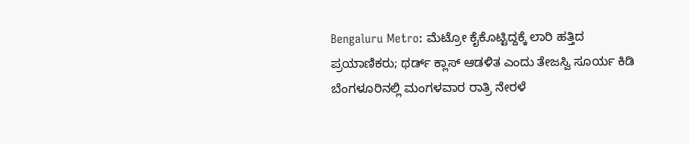Bengaluru Metro: ಮೆಟ್ರೋ ಕೈಕೊಟ್ಟಿದ್ದಕ್ಕೆ ಲಾರಿ ಹತ್ತಿದ ಪ್ರಯಾಣಿಕರು; ಥರ್ಡ್ ಕ್ಲಾಸ್ ಆಡಳಿತ ಎಂದು ತೇಜಸ್ವಿ ಸೂರ್ಯ ಕಿಡಿ
ಬೆಂಗಳೂರಿನಲ್ಲಿ ಮಂಗಳವಾರ ರಾತ್ರಿ ನೇರಳೆ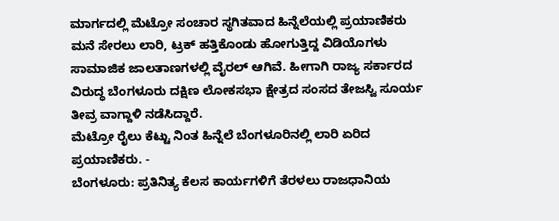ಮಾರ್ಗದಲ್ಲಿ ಮೆಟ್ರೋ ಸಂಚಾರ ಸ್ಥಗಿತವಾದ ಹಿನ್ನೆಲೆಯಲ್ಲಿ ಪ್ರಯಾಣಿಕರು ಮನೆ ಸೇರಲು ಲಾರಿ, ಟ್ರಕ್ ಹತ್ತಿಕೊಂಡು ಹೋಗುತ್ತಿದ್ದ ವಿಡಿಯೊಗಳು ಸಾಮಾಜಿಕ ಜಾಲತಾಣಗಳಲ್ಲಿ ವೈರಲ್ ಆಗಿವೆ. ಹೀಗಾಗಿ ರಾಜ್ಯ ಸರ್ಕಾರದ ವಿರುದ್ಧ ಬೆಂಗಳೂರು ದಕ್ಷಿಣ ಲೋಕಸಭಾ ಕ್ಷೇತ್ರದ ಸಂಸದ ತೇಜಸ್ವಿ ಸೂರ್ಯ ತೀವ್ರ ವಾಗ್ದಾಳಿ ನಡೆಸಿದ್ದಾರೆ.
ಮೆಟ್ರೋ ರೈಲು ಕೆಟ್ಟು ನಿಂತ ಹಿನ್ನೆಲೆ ಬೆಂಗಳೂರಿನಲ್ಲಿ ಲಾರಿ ಏರಿದ ಪ್ರಯಾಣಿಕರು. -
ಬೆಂಗಳೂರು: ಪ್ರತಿನಿತ್ಯ ಕೆಲಸ ಕಾರ್ಯಗಳಿಗೆ ತೆರಳಲು ರಾಜಧಾನಿಯ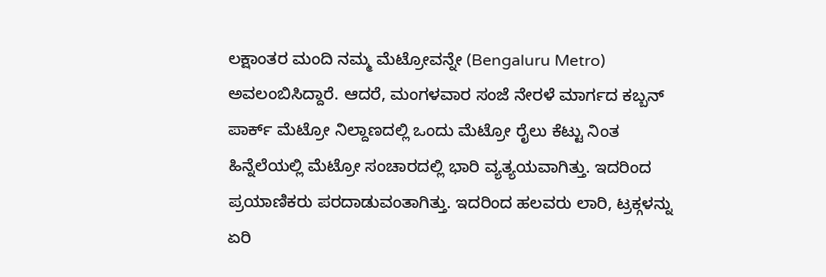ಲಕ್ಷಾಂತರ ಮಂದಿ ನಮ್ಮ ಮೆಟ್ರೋವನ್ನೇ (Bengaluru Metro) ಅವಲಂಬಿಸಿದ್ದಾರೆ. ಆದರೆ, ಮಂಗಳವಾರ ಸಂಜೆ ನೇರಳೆ ಮಾರ್ಗದ ಕಬ್ಬನ್ ಪಾರ್ಕ್ ಮೆಟ್ರೋ ನಿಲ್ದಾಣದಲ್ಲಿ ಒಂದು ಮೆಟ್ರೋ ರೈಲು ಕೆಟ್ಟು ನಿಂತ ಹಿನ್ನೆಲೆಯಲ್ಲಿ ಮೆಟ್ರೋ ಸಂಚಾರದಲ್ಲಿ ಭಾರಿ ವ್ಯತ್ಯಯವಾಗಿತ್ತು. ಇದರಿಂದ ಪ್ರಯಾಣಿಕರು ಪರದಾಡುವಂತಾಗಿತ್ತು. ಇದರಿಂದ ಹಲವರು ಲಾರಿ, ಟ್ರಕ್ಗಳನ್ನು ಏರಿ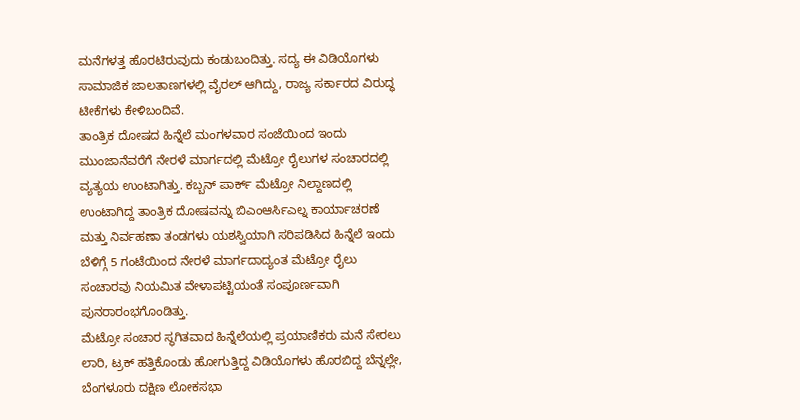ಮನೆಗಳತ್ತ ಹೊರಟಿರುವುದು ಕಂಡುಬಂದಿತ್ತು. ಸದ್ಯ ಈ ವಿಡಿಯೊಗಳು ಸಾಮಾಜಿಕ ಜಾಲತಾಣಗಳಲ್ಲಿ ವೈರಲ್ ಆಗಿದ್ದು, ರಾಜ್ಯ ಸರ್ಕಾರದ ವಿರುದ್ಧ ಟೀಕೆಗಳು ಕೇಳಿಬಂದಿವೆ.
ತಾಂತ್ರಿಕ ದೋಷದ ಹಿನ್ನೆಲೆ ಮಂಗಳವಾರ ಸಂಜೆಯಿಂದ ಇಂದು ಮುಂಜಾನೆವರೆಗೆ ನೇರಳೆ ಮಾರ್ಗದಲ್ಲಿ ಮೆಟ್ರೋ ರೈಲುಗಳ ಸಂಚಾರದಲ್ಲಿ ವ್ಯತ್ಯಯ ಉಂಟಾಗಿತ್ತು. ಕಬ್ಬನ್ ಪಾರ್ಕ್ ಮೆಟ್ರೋ ನಿಲ್ದಾಣದಲ್ಲಿ ಉಂಟಾಗಿದ್ದ ತಾಂತ್ರಿಕ ದೋಷವನ್ನು ಬಿಎಂಆರ್ಸಿಎಲ್ನ ಕಾರ್ಯಾಚರಣೆ ಮತ್ತು ನಿರ್ವಹಣಾ ತಂಡಗಳು ಯಶಸ್ವಿಯಾಗಿ ಸರಿಪಡಿಸಿದ ಹಿನ್ನೆಲೆ ಇಂದು ಬೆಳಿಗ್ಗೆ 5 ಗಂಟೆಯಿಂದ ನೇರಳೆ ಮಾರ್ಗದಾದ್ಯಂತ ಮೆಟ್ರೋ ರೈಲು ಸಂಚಾರವು ನಿಯಮಿತ ವೇಳಾಪಟ್ಟಿಯಂತೆ ಸಂಪೂರ್ಣವಾಗಿ ಪುನರಾರಂಭಗೊಂಡಿತ್ತು.
ಮೆಟ್ರೋ ಸಂಚಾರ ಸ್ಥಗಿತವಾದ ಹಿನ್ನೆಲೆಯಲ್ಲಿ ಪ್ರಯಾಣಿಕರು ಮನೆ ಸೇರಲು ಲಾರಿ, ಟ್ರಕ್ ಹತ್ತಿಕೊಂಡು ಹೋಗುತ್ತಿದ್ದ ವಿಡಿಯೊಗಳು ಹೊರಬಿದ್ದ ಬೆನ್ನಲ್ಲೇ, ಬೆಂಗಳೂರು ದಕ್ಷಿಣ ಲೋಕಸಭಾ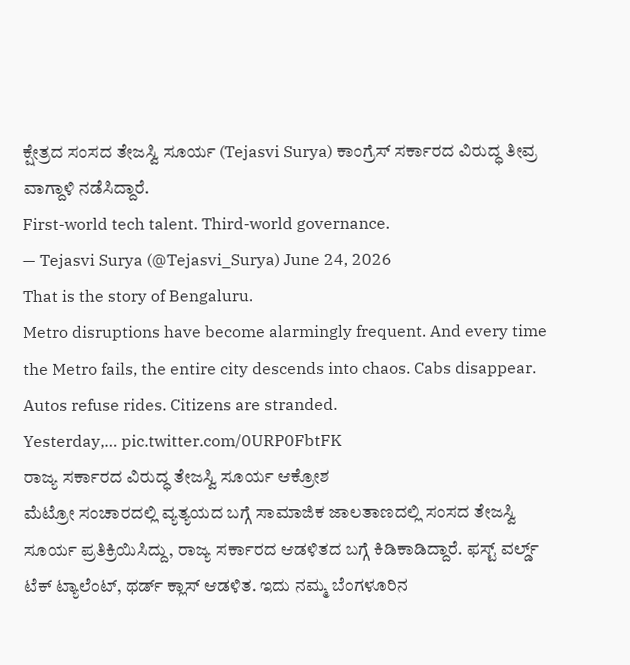ಕ್ಷೇತ್ರದ ಸಂಸದ ತೇಜಸ್ವಿ ಸೂರ್ಯ (Tejasvi Surya) ಕಾಂಗ್ರೆಸ್ ಸರ್ಕಾರದ ವಿರುದ್ಧ ತೀವ್ರ ವಾಗ್ದಾಳಿ ನಡೆಸಿದ್ದಾರೆ.
First-world tech talent. Third-world governance.
— Tejasvi Surya (@Tejasvi_Surya) June 24, 2026
That is the story of Bengaluru.
Metro disruptions have become alarmingly frequent. And every time the Metro fails, the entire city descends into chaos. Cabs disappear. Autos refuse rides. Citizens are stranded.
Yesterday,… pic.twitter.com/0URP0FbtFK
ರಾಜ್ಯ ಸರ್ಕಾರದ ವಿರುದ್ಧ ತೇಜಸ್ವಿ ಸೂರ್ಯ ಆಕ್ರೋಶ
ಮೆಟ್ರೋ ಸಂಚಾರದಲ್ಲಿ ವ್ಯತ್ಯಯದ ಬಗ್ಗೆ ಸಾಮಾಜಿಕ ಜಾಲತಾಣದಲ್ಲಿ ಸಂಸದ ತೇಜಸ್ವಿ ಸೂರ್ಯ ಪ್ರತಿಕ್ರಿಯಿಸಿದ್ದು, ರಾಜ್ಯ ಸರ್ಕಾರದ ಆಡಳಿತದ ಬಗ್ಗೆ ಕಿಡಿಕಾಡಿದ್ದಾರೆ. ಫಸ್ಟ್ ವರ್ಲ್ಡ್ ಟೆಕ್ ಟ್ಯಾಲೆಂಟ್, ಥರ್ಡ್ ಕ್ಲಾಸ್ ಆಡಳಿತ. ಇದು ನಮ್ಮ ಬೆಂಗಳೂರಿನ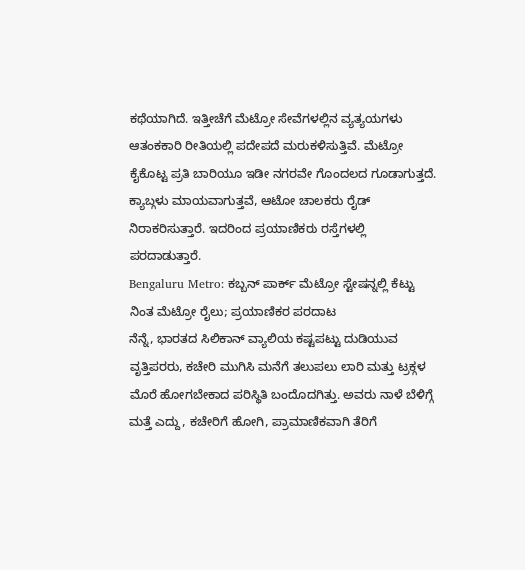ಕಥೆಯಾಗಿದೆ. ಇತ್ತೀಚೆಗೆ ಮೆಟ್ರೋ ಸೇವೆಗಳಲ್ಲಿನ ವ್ಯತ್ಯಯಗಳು ಆತಂಕಕಾರಿ ರೀತಿಯಲ್ಲಿ ಪದೇಪದೆ ಮರುಕಳಿಸುತ್ತಿವೆ. ಮೆಟ್ರೋ ಕೈಕೊಟ್ಟ ಪ್ರತಿ ಬಾರಿಯೂ ಇಡೀ ನಗರವೇ ಗೊಂದಲದ ಗೂಡಾಗುತ್ತದೆ. ಕ್ಯಾಬ್ಗಳು ಮಾಯವಾಗುತ್ತವೆ, ಆಟೋ ಚಾಲಕರು ರೈಡ್ ನಿರಾಕರಿಸುತ್ತಾರೆ. ಇದರಿಂದ ಪ್ರಯಾಣಿಕರು ರಸ್ತೆಗಳಲ್ಲಿ ಪರದಾಡುತ್ತಾರೆ.
Bengaluru Metro: ಕಬ್ಬನ್ ಪಾರ್ಕ್ ಮೆಟ್ರೋ ಸ್ಟೇಷನ್ನಲ್ಲಿ ಕೆಟ್ಟು ನಿಂತ ಮೆಟ್ರೋ ರೈಲು; ಪ್ರಯಾಣಿಕರ ಪರದಾಟ
ನೆನ್ನೆ, ಭಾರತದ ಸಿಲಿಕಾನ್ ವ್ಯಾಲಿಯ ಕಷ್ಟಪಟ್ಟು ದುಡಿಯುವ ವೃತ್ತಿಪರರು, ಕಚೇರಿ ಮುಗಿಸಿ ಮನೆಗೆ ತಲುಪಲು ಲಾರಿ ಮತ್ತು ಟ್ರಕ್ಗಳ ಮೊರೆ ಹೋಗಬೇಕಾದ ಪರಿಸ್ಥಿತಿ ಬಂದೊದಗಿತ್ತು. ಅವರು ನಾಳೆ ಬೆಳಿಗ್ಗೆ ಮತ್ತೆ ಎದ್ದು, ಕಚೇರಿಗೆ ಹೋಗಿ, ಪ್ರಾಮಾಣಿಕವಾಗಿ ತೆರಿಗೆ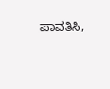ಪಾವತಿಸಿ,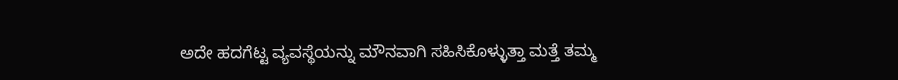ಅದೇ ಹದಗೆಟ್ಟ ವ್ಯವಸ್ಥೆಯನ್ನು ಮೌನವಾಗಿ ಸಹಿಸಿಕೊಳ್ಳುತ್ತಾ ಮತ್ತೆ ತಮ್ಮ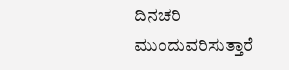ದಿನಚರಿ ಮುಂದುವರಿಸುತ್ತಾರೆ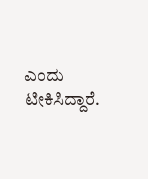ಎಂದು ಟೀಕಿಸಿದ್ದಾರೆ.